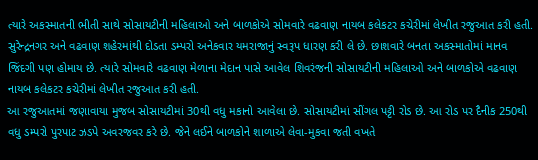ત્યારે અકસ્માતની ભીતી સાથે સોસાયટીની મહિલાઓ અને બાળકોએ સોમવારે વઢવાણ નાયબ કલેકટર કચેરીમાં લેખીત રજુઆત કરી હતી. સુરેન્દ્રનગર અને વઢવાણ શહેરમાંથી દોડતા ડમ્પરો અનેકવાર યમરાજાનું સ્વરૂપ ધારણ કરી લે છે. છાશવારે બનતા અકસ્માતોમાં માનવ જિંદગી પણ હોમાય છે. ત્યારે સોમવારે વઢવાણ મેળાના મેદાન પાસે આવેલ શિવરંજની સોસાયટીની મહિલાઓ અને બાળકોએ વઢવાણ નાયબ કલેકટર કચેરીમાં લેખીત રજુઆત કરી હતી.
આ રજુઆતમાં જણાવાયા મુજબ સોસાયટીમાં 30થી વધુ મકાનો આવેલા છે. સોસાયટીમાં સીંગલ પટ્ટી રોડ છે. આ રોડ પર દૈનીક 250થી વધુ ડમ્પરો પુરપાટ ઝડપે અવરજવર કરે છે. જેને લઈને બાળકોને શાળાએ લેવા-મુકવા જતી વખતે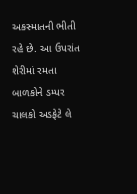અકસ્માતની ભીતી રહે છે. આ ઉપરાંત શેરીમાં રમતા બાળકોને ડમ્પર ચાલકો અડફેટે લે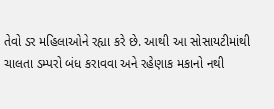તેવો ડર મહિલાઓને રહ્યા કરે છે. આથી આ સોસાયટીમાંથી ચાલતા ડમ્પરો બંધ કરાવવા અને રહેણાક મકાનો નથી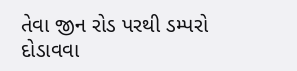તેવા જીન રોડ પરથી ડમ્પરો દોડાવવા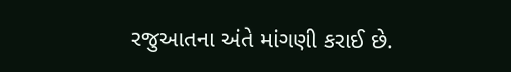રજુઆતના અંતે માંગણી કરાઈ છે.